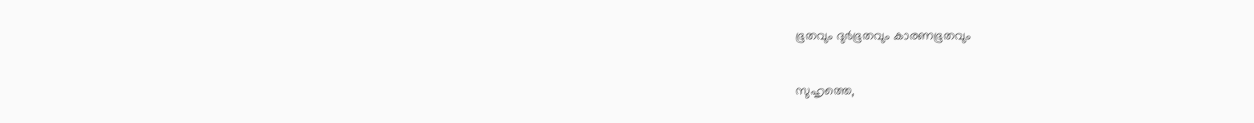ഭൂതവും ദുര്‍ഭൂതവും കാരണഭൂതവും

സുഹൃത്തെ,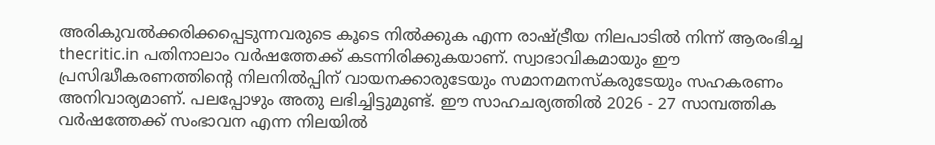അരികുവല്‍ക്കരിക്കപ്പെടുന്നവരുടെ കൂടെ നില്‍ക്കുക എന്ന രാഷ്ട്രീയ നിലപാടില്‍ നിന്ന് ആരംഭിച്ച thecritic.in പതിനാലാം വര്‍ഷത്തേക്ക് കടന്നിരിക്കുകയാണ്. സ്വാഭാവികമായും ഈ പ്രസിദ്ധീകരണത്തിന്റെ നിലനില്‍പ്പിന് വായനക്കാരുടേയും സമാനമനസ്‌കരുടേയും സഹകരണം അനിവാര്യമാണ്. പലപ്പോഴും അതു ലഭിച്ചിട്ടുമുണ്ട്. ഈ സാഹചര്യത്തില്‍ 2026 - 27 സാമ്പത്തിക വര്‍ഷത്തേക്ക് സംഭാവന എന്ന നിലയില്‍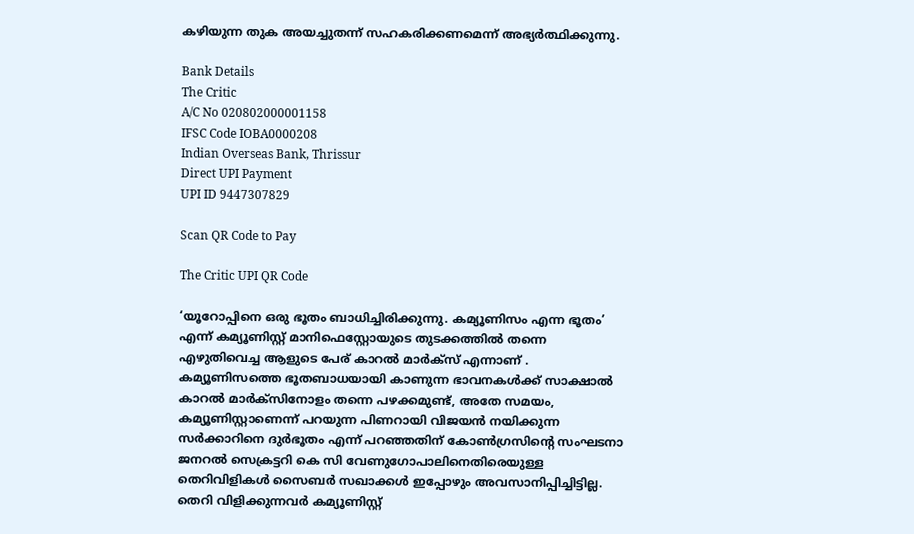കഴിയുന്ന തുക അയച്ചുതന്ന് സഹകരിക്കണമെന്ന് അഭ്യര്‍ത്ഥിക്കുന്നു.

Bank Details
The Critic
A/C No 020802000001158
IFSC Code IOBA0000208
Indian Overseas Bank, Thrissur
Direct UPI Payment
UPI ID 9447307829

Scan QR Code to Pay

The Critic UPI QR Code

‘യൂറോപ്പിനെ ഒരു ഭൂതം ബാധിച്ചിരിക്കുന്നു. കമ്യൂണിസം എന്ന ഭൂതം’ എന്ന് കമ്യൂണിസ്റ്റ് മാനിഫെസ്റ്റോയുടെ തുടക്കത്തില്‍ തന്നെ എഴുതിവെച്ച ആളുടെ പേര് കാറല്‍ മാര്‍ക്‌സ് എന്നാണ് . കമ്യൂണിസത്തെ ഭൂതബാധയായി കാണുന്ന ഭാവനകള്‍ക്ക് സാക്ഷാല്‍ കാറല്‍ മാര്‍ക്‌സിനോളം തന്നെ പഴക്കമുണ്ട്, അതേ സമയം, കമ്യൂണിസ്റ്റാണെന്ന് പറയുന്ന പിണറായി വിജയന്‍ നയിക്കുന്ന സര്‍ക്കാറിനെ ദുര്‍ഭൂതം എന്ന് പറഞ്ഞതിന് കോണ്‍ഗ്രസിന്റെ സംഘടനാ ജനറല്‍ സെക്രട്ടറി കെ സി വേണുഗോപാലിനെതിരെയുള്ള തെറിവിളികള്‍ സൈബര്‍ സഖാക്കള്‍ ഇപ്പോഴും അവസാനിപ്പിച്ചിട്ടില്ല. തെറി വിളിക്കുന്നവര്‍ കമ്യൂണിസ്റ്റ്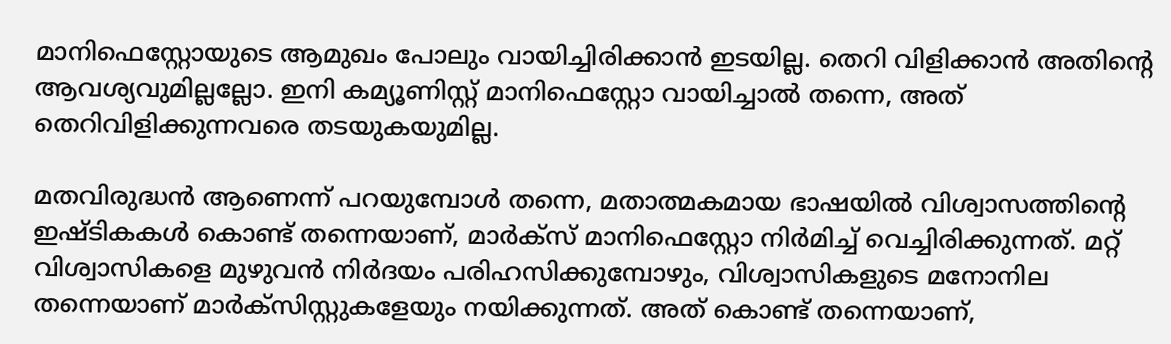മാനിഫെസ്റ്റോയുടെ ആമുഖം പോലും വായിച്ചിരിക്കാന്‍ ഇടയില്ല. തെറി വിളിക്കാന്‍ അതിന്റെ ആവശ്യവുമില്ലല്ലോ. ഇനി കമ്യൂണിസ്റ്റ് മാനിഫെസ്റ്റോ വായിച്ചാല്‍ തന്നെ, അത് തെറിവിളിക്കുന്നവരെ തടയുകയുമില്ല.

മതവിരുദ്ധന്‍ ആണെന്ന് പറയുമ്പോള്‍ തന്നെ, മതാത്മകമായ ഭാഷയില്‍ വിശ്വാസത്തിന്റെ ഇഷ്ടികകള്‍ കൊണ്ട് തന്നെയാണ്, മാര്‍ക്‌സ് മാനിഫെസ്റ്റോ നിര്‍മിച്ച് വെച്ചിരിക്കുന്നത്. മറ്റ് വിശ്വാസികളെ മുഴുവന്‍ നിര്‍ദയം പരിഹസിക്കുമ്പോഴും, വിശ്വാസികളുടെ മനോനില തന്നെയാണ് മാര്‍ക്‌സിസ്റ്റുകളേയും നയിക്കുന്നത്. അത് കൊണ്ട് തന്നെയാണ്,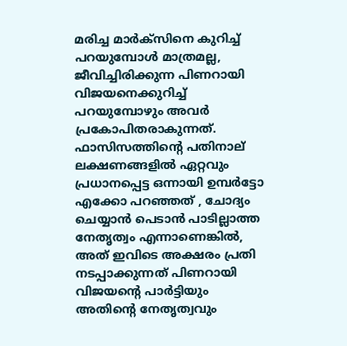മരിച്ച മാര്‍ക്‌സിനെ കുറിച്ച് പറയുമ്പോള്‍ മാത്രമല്ല, ജീവിച്ചിരിക്കുന്ന പിണറായി വിജയനെക്കുറിച്ച് പറയുമ്പോഴും അവര്‍ പ്രകോപിതരാകുന്നത്. ഫാസിസത്തിന്റെ പതിനാല് ലക്ഷണങ്ങളില്‍ ഏറ്റവും പ്രധാനപ്പെട്ട ഒന്നായി ഉമ്പര്‍ട്ടോ എക്കോ പറഞ്ഞത് , ചോദ്യം ചെയ്യാന്‍ പെടാന്‍ പാടില്ലാത്ത നേതൃത്വം എന്നാണെങ്കില്‍, അത് ഇവിടെ അക്ഷരം പ്രതി നടപ്പാക്കുന്നത് പിണറായി വിജയന്റെ പാര്‍ട്ടിയും അതിന്റെ നേതൃത്വവും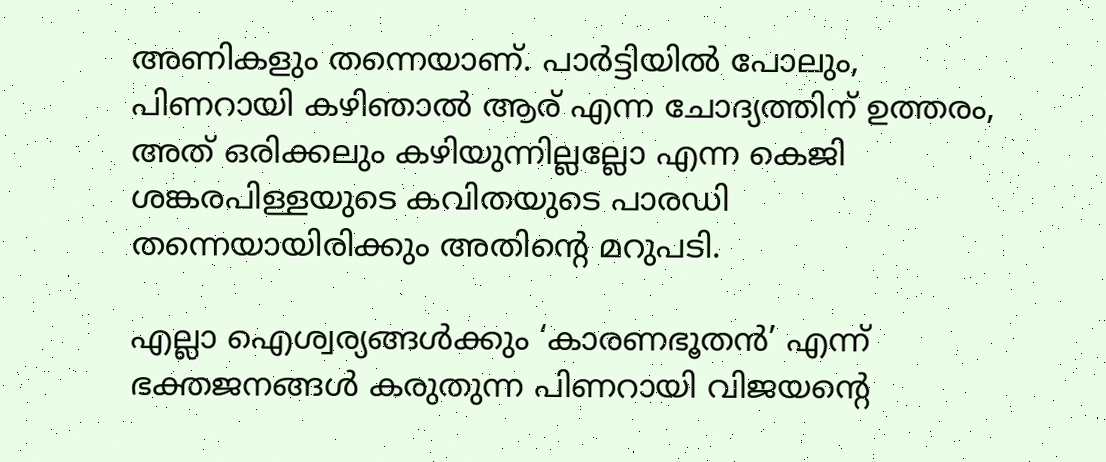അണികളും തന്നെയാണ്. പാര്‍ട്ടിയില്‍ പോലും, പിണറായി കഴിഞാല്‍ ആര് എന്ന ചോദ്യത്തിന് ഉത്തരം, അത് ഒരിക്കലും കഴിയുന്നില്ലല്ലോ എന്ന കെജി ശങ്കരപിള്ളയുടെ കവിതയുടെ പാരഡി തന്നെയായിരിക്കും അതിന്റെ മറുപടി.

എല്ലാ ഐശ്വര്യങ്ങള്‍ക്കും ‘കാരണഭൂതന്‍’ എന്ന് ഭക്തജനങ്ങള്‍ കരുതുന്ന പിണറായി വിജയന്റെ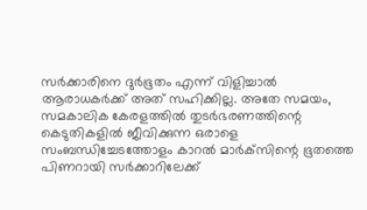സര്‍ക്കാരിനെ ദുര്‍ഭൂതം എന്ന് വിളിച്ചാല്‍ ആരാധകര്‍ക്ക് അത് സഹിക്കില്ല. അതേ സമയം, സമകാലിക കേരളത്തില്‍ തുടര്‍ഭരണത്തിന്റെ കെടുതികളില്‍ ജീവിക്കുന്ന ഒരാളെ സംബന്ധിച്ചേടത്തോളം കാറല്‍ മാര്‍ക്‌സിന്റെ ഭൂതത്തെ പിണറായി സര്‍ക്കാറിലേക്ക്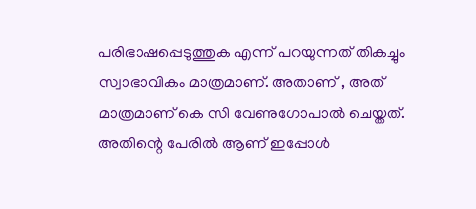പരിഭാഷപ്പെടുത്തുക എന്ന് പറയുന്നത് തികച്ചും സ്വാഭാവികം മാത്രമാണ്. അതാണ് , അത് മാത്രമാണ് കെ സി വേണുഗോപാല്‍ ചെയ്തത്. അതിന്റെ പേരില്‍ ആണ് ഇപ്പോള്‍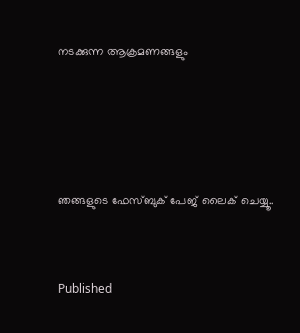നടക്കുന്ന ആക്രമണങ്ങളും




ഞങ്ങളുടെ ഫേസ്ബുക് പേജ് ലൈക് ചെയ്യൂ..


Published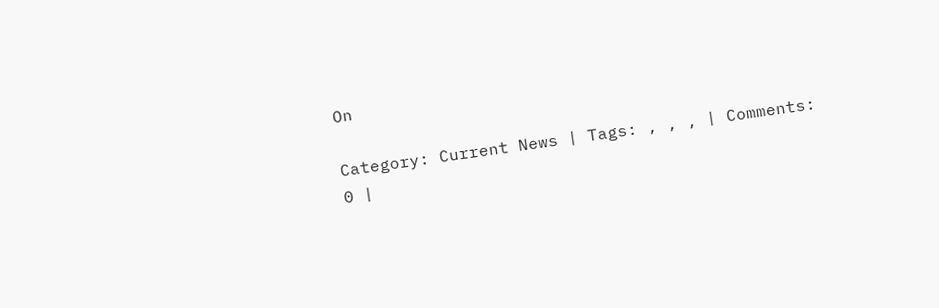On

Category: Current News | Tags: , , , | Comments: 0 |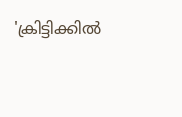'ക്രിട്ടിക്കില്‍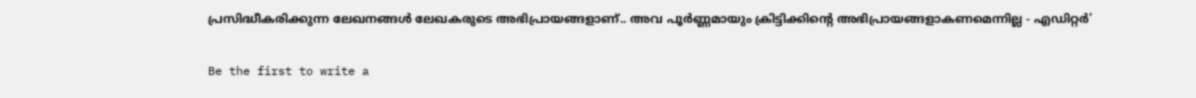പ്രസിദ്ധീകരിക്കുന്ന ലേഖനങ്ങള്‍ ലേഖകരുടെ അഭിപ്രായങ്ങളാണ്.. അവ പൂര്‍ണ്ണമായും ക്രിട്ടിക്കിന്റെ അഭിപ്രായങ്ങളാകണമെന്നില്ല - എഡിറ്റര്‍'

Be the first to write a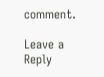comment.

Leave a Reply